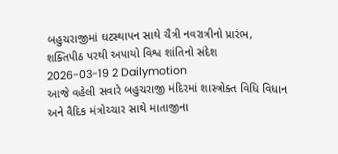બહુચરાજીમાં ઘટસ્થાપન સાથે ચૈત્રી નવરાત્રીનો પ્રારંભ, શક્તિપીઠ પરથી અપાયો વિશ્વ શાંતિનો સંદેશ
2026-03-19 2 Dailymotion
આજે વહેલી સવારે બહુચરાજી મંદિરમાં શાસ્ત્રોક્ત વિધિ વિધાન અને વૈદિક મંત્રોચ્ચાર સાથે માતાજીના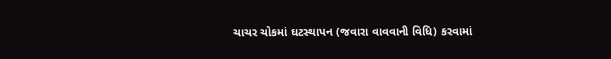ચાચર ચોકમાં ઘટસ્થાપન (જવારા વાવવાની વિધિ) કરવામાં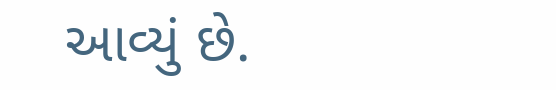આવ્યું છે.